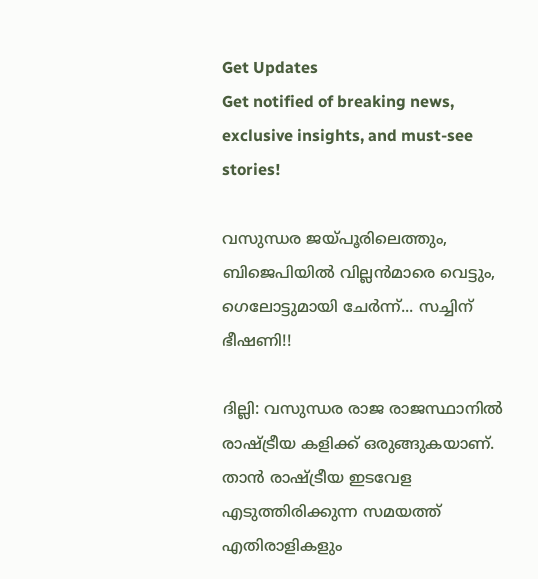Get Updates
Get notified of breaking news, exclusive insights, and must-see stories!

വസുന്ധര ജയ്പൂരിലെത്തും, ബിജെപിയില്‍ വില്ലന്‍മാരെ വെട്ടും, ഗെലോട്ടുമായി ചേര്‍ന്ന്... സച്ചിന് ഭീഷണി!!

ദില്ലി: വസുന്ധര രാജ രാജസ്ഥാനില്‍ രാഷ്ട്രീയ കളിക്ക് ഒരുങ്ങുകയാണ്. താന്‍ രാഷ്ട്രീയ ഇടവേള എടുത്തിരിക്കുന്ന സമയത്ത് എതിരാളികളും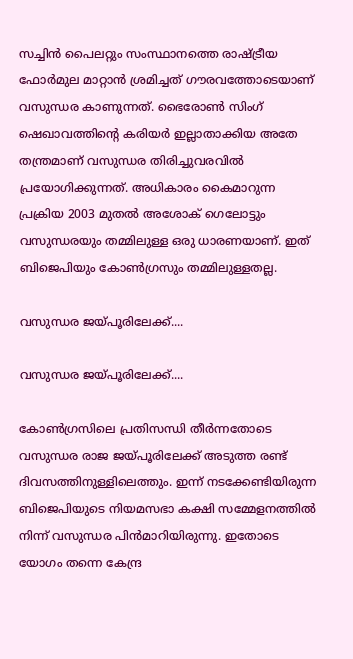സച്ചിന്‍ പൈലറ്റും സംസ്ഥാനത്തെ രാഷ്ട്രീയ ഫോര്‍മുല മാറ്റാന്‍ ശ്രമിച്ചത് ഗൗരവത്തോടെയാണ് വസുന്ധര കാണുന്നത്. ഭൈരോണ്‍ സിംഗ് ഷെഖാവത്തിന്റെ കരിയര്‍ ഇല്ലാതാക്കിയ അതേ തന്ത്രമാണ് വസുന്ധര തിരിച്ചുവരവില്‍ പ്രയോഗിക്കുന്നത്. അധികാരം കൈമാറുന്ന പ്രക്രിയ 2003 മുതല്‍ അശോക് ഗെലോട്ടും വസുന്ധരയും തമ്മിലുള്ള ഒരു ധാരണയാണ്. ഇത് ബിജെപിയും കോണ്‍ഗ്രസും തമ്മിലുള്ളതല്ല.

വസുന്ധര ജയ്പൂരിലേക്ക്....

വസുന്ധര ജയ്പൂരിലേക്ക്....

കോണ്‍ഗ്രസിലെ പ്രതിസന്ധി തീര്‍ന്നതോടെ വസുന്ധര രാജ ജയ്പൂരിലേക്ക് അടുത്ത രണ്ട് ദിവസത്തിനുള്ളിലെത്തും. ഇന്ന് നടക്കേണ്ടിയിരുന്ന ബിജെപിയുടെ നിയമസഭാ കക്ഷി സമ്മേളനത്തില്‍ നിന്ന് വസുന്ധര പിന്‍മാറിയിരുന്നു. ഇതോടെ യോഗം തന്നെ കേന്ദ്ര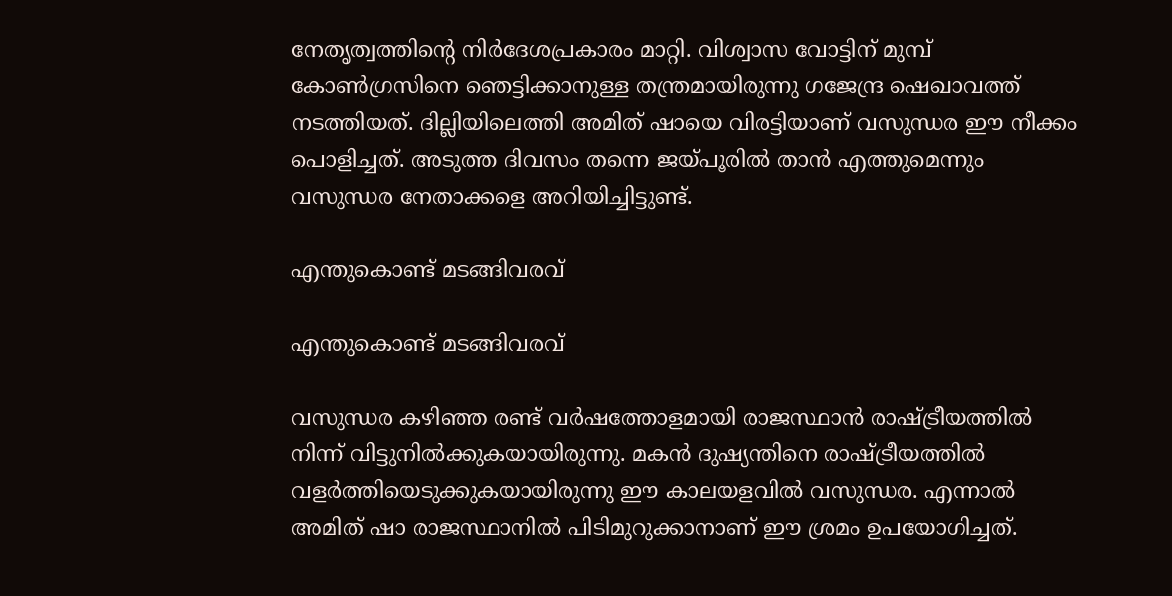നേതൃത്വത്തിന്റെ നിര്‍ദേശപ്രകാരം മാറ്റി. വിശ്വാസ വോട്ടിന് മുമ്പ് കോണ്‍ഗ്രസിനെ ഞെട്ടിക്കാനുള്ള തന്ത്രമായിരുന്നു ഗജേന്ദ്ര ഷെഖാവത്ത് നടത്തിയത്. ദില്ലിയിലെത്തി അമിത് ഷായെ വിരട്ടിയാണ് വസുന്ധര ഈ നീക്കം പൊളിച്ചത്. അടുത്ത ദിവസം തന്നെ ജയ്പൂരില്‍ താന്‍ എത്തുമെന്നും വസുന്ധര നേതാക്കളെ അറിയിച്ചിട്ടുണ്ട്.

എന്തുകൊണ്ട് മടങ്ങിവരവ്

എന്തുകൊണ്ട് മടങ്ങിവരവ്

വസുന്ധര കഴിഞ്ഞ രണ്ട് വര്‍ഷത്തോളമായി രാജസ്ഥാന്‍ രാഷ്ട്രീയത്തില്‍ നിന്ന് വിട്ടുനില്‍ക്കുകയായിരുന്നു. മകന്‍ ദുഷ്യന്തിനെ രാഷ്ട്രീയത്തില്‍ വളര്‍ത്തിയെടുക്കുകയായിരുന്നു ഈ കാലയളവില്‍ വസുന്ധര. എന്നാല്‍ അമിത് ഷാ രാജസ്ഥാനില്‍ പിടിമുറുക്കാനാണ് ഈ ശ്രമം ഉപയോഗിച്ചത്.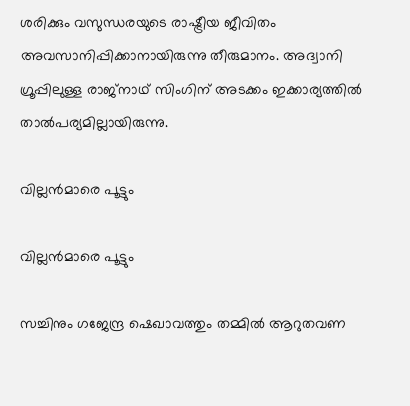ശരിക്കും വസുന്ധരയുടെ രാഷ്ട്രീയ ജീവിതം അവസാനിപ്പിക്കാനായിരുന്നു തീരുമാനം. അദ്വാനി ഗ്രൂപ്പിലുള്ള രാജ്‌നാഥ് സിംഗിന് അടക്കം ഇക്കാര്യത്തില്‍ താല്‍പര്യമില്ലായിരുന്നു.

വില്ലന്‍മാരെ പൂട്ടും

വില്ലന്‍മാരെ പൂട്ടും

സച്ചിനും ഗജേന്ദ്ര ഷെഖാവത്തും തമ്മില്‍ ആറുതവണ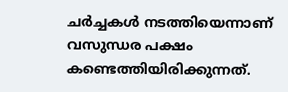ചര്‍ച്ചകള്‍ നടത്തിയെന്നാണ് വസുന്ധര പക്ഷം കണ്ടെത്തിയിരിക്കുന്നത്.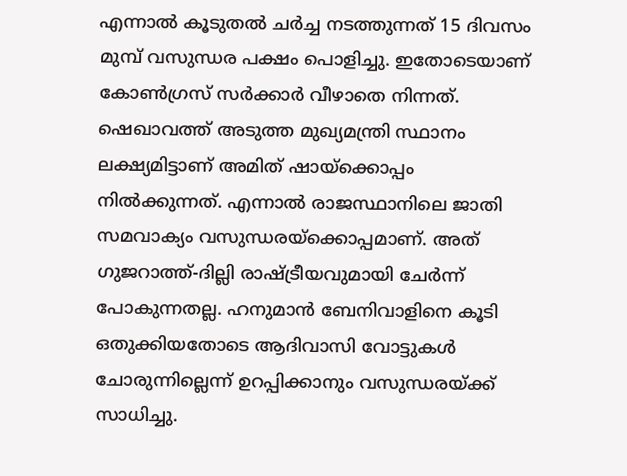എന്നാല്‍ കൂടുതല്‍ ചര്‍ച്ച നടത്തുന്നത് 15 ദിവസം മുമ്പ് വസുന്ധര പക്ഷം പൊളിച്ചു. ഇതോടെയാണ് കോണ്‍ഗ്രസ് സര്‍ക്കാര്‍ വീഴാതെ നിന്നത്. ഷെഖാവത്ത് അടുത്ത മുഖ്യമന്ത്രി സ്ഥാനം ലക്ഷ്യമിട്ടാണ് അമിത് ഷായ്‌ക്കൊപ്പം നില്‍ക്കുന്നത്. എന്നാല്‍ രാജസ്ഥാനിലെ ജാതി സമവാക്യം വസുന്ധരയ്‌ക്കൊപ്പമാണ്. അത് ഗുജറാത്ത്-ദില്ലി രാഷ്ട്രീയവുമായി ചേര്‍ന്ന് പോകുന്നതല്ല. ഹനുമാന്‍ ബേനിവാളിനെ കൂടി ഒതുക്കിയതോടെ ആദിവാസി വോട്ടുകള്‍ ചോരുന്നില്ലെന്ന് ഉറപ്പിക്കാനും വസുന്ധരയ്ക്ക് സാധിച്ചു.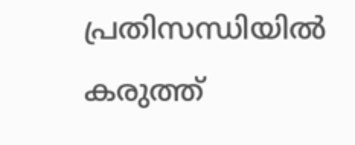പ്രതിസന്ധിയില്‍ കരുത്ത്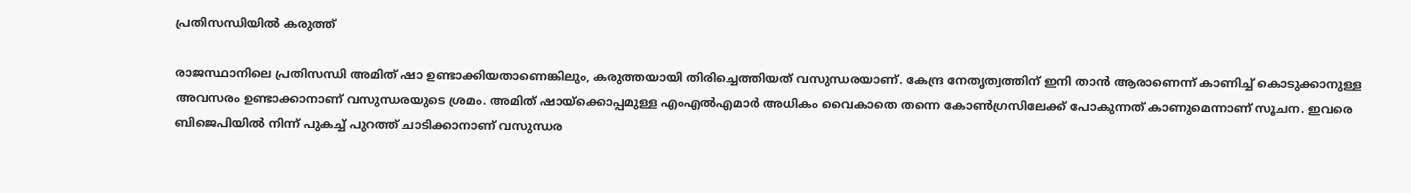പ്രതിസന്ധിയില്‍ കരുത്ത്

രാജസ്ഥാനിലെ പ്രതിസന്ധി അമിത് ഷാ ഉണ്ടാക്കിയതാണെങ്കിലും, കരുത്തയായി തിരിച്ചെത്തിയത് വസുന്ധരയാണ്. കേന്ദ്ര നേതൃത്വത്തിന് ഇനി താന്‍ ആരാണെന്ന് കാണിച്ച് കൊടുക്കാനുള്ള അവസരം ഉണ്ടാക്കാനാണ് വസുന്ധരയുടെ ശ്രമം. അമിത് ഷായ്‌ക്കൊപ്പമുള്ള എംഎല്‍എമാര്‍ അധികം വൈകാതെ തന്നെ കോണ്‍ഗ്രസിലേക്ക് പോകുന്നത് കാണുമെന്നാണ് സൂചന. ഇവരെ ബിജെപിയില്‍ നിന്ന് പുകച്ച് പുറത്ത് ചാടിക്കാനാണ് വസുന്ധര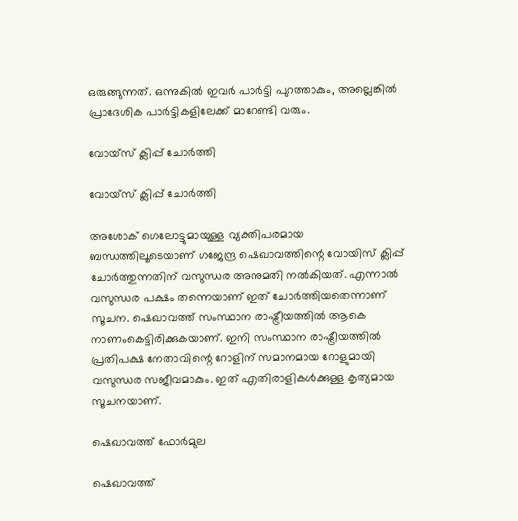ഒരുങ്ങുന്നത്. ഒന്നുകില്‍ ഇവര്‍ പാര്‍ട്ടി പുറത്താകും, അല്ലെങ്കില്‍ പ്രാദേശിക പാര്‍ട്ടികളിലേക്ക് മാറേണ്ടി വരും.

വോയ്‌സ് ക്ലിപ്പ് ചോര്‍ത്തി

വോയ്‌സ് ക്ലിപ്പ് ചോര്‍ത്തി

അശോക് ഗെലോട്ടുമായുള്ള വ്യക്തിപരമായ ബന്ധത്തിലൂടെയാണ് ഗജേന്ദ്ര ഷെഖാവത്തിന്റെ വോയിസ് ക്ലിപ്പ് ചോര്‍ത്തുന്നതിന് വസുന്ധര അനുമതി നല്‍കിയത്. എന്നാല്‍ വസുന്ധര പക്ഷം തന്നെയാണ് ഇത് ചോര്‍ത്തിയതെന്നാണ് സൂചന. ഷെഖാവത്ത് സംസ്ഥാന രാഷ്ട്രീയത്തില്‍ ആകെ നാണംകെട്ടിരിക്കുകയാണ്. ഇനി സംസ്ഥാന രാഷ്ട്രീയത്തില്‍ പ്രതിപക്ഷ നേതാവിന്റെ റോളിന് സമാനമായ റോളുമായി വസുന്ധര സജീവമാകും. ഇത് എതിരാളികള്‍ക്കുള്ള കൃത്യമായ സൂചനയാണ്.

ഷെഖാവത്ത് ഫോര്‍മുല

ഷെഖാവത്ത്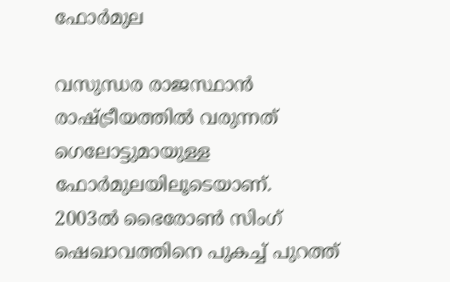ഫോര്‍മുല

വസുന്ധര രാജസ്ഥാന്‍ രാഷ്ട്രീയത്തില്‍ വരുന്നത് ഗെലോട്ടുമായുള്ള ഫോര്‍മുലയിലൂടെയാണ്. 2003ല്‍ ഭൈരോണ്‍ സിംഗ് ഷെഖാവത്തിനെ പുകച്ച് പുറത്ത്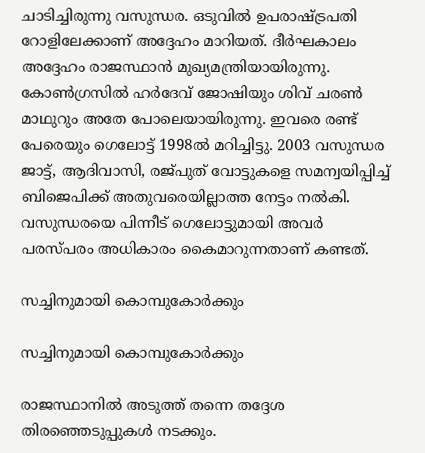ചാടിച്ചിരുന്നു വസുന്ധര. ഒടുവില്‍ ഉപരാഷ്ട്രപതി റോളിലേക്കാണ് അദ്ദേഹം മാറിയത്. ദീര്‍ഘകാലം അദ്ദേഹം രാജസ്ഥാന്‍ മുഖ്യമന്ത്രിയായിരുന്നു. കോണ്‍ഗ്രസില്‍ ഹര്‍ദേവ് ജോഷിയും ശിവ് ചരണ്‍ മാഥുറും അതേ പോലെയായിരുന്നു. ഇവരെ രണ്ട് പേരെയും ഗെലോട്ട് 1998ല്‍ മറിച്ചിട്ടു. 2003 വസുന്ധര ജാട്ട്, ആദിവാസി, രജ്പുത് വോട്ടുകളെ സമന്വയിപ്പിച്ച് ബിജെപിക്ക് അതുവരെയില്ലാത്ത നേട്ടം നല്‍കി. വസുന്ധരയെ പിന്നീട് ഗെലോട്ടുമായി അവര്‍ പരസ്പരം അധികാരം കൈമാറുന്നതാണ് കണ്ടത്.

സച്ചിനുമായി കൊമ്പുകോര്‍ക്കും

സച്ചിനുമായി കൊമ്പുകോര്‍ക്കും

രാജസ്ഥാനില്‍ അടുത്ത് തന്നെ തദ്ദേശ തിരഞ്ഞെടുപ്പുകള്‍ നടക്കും.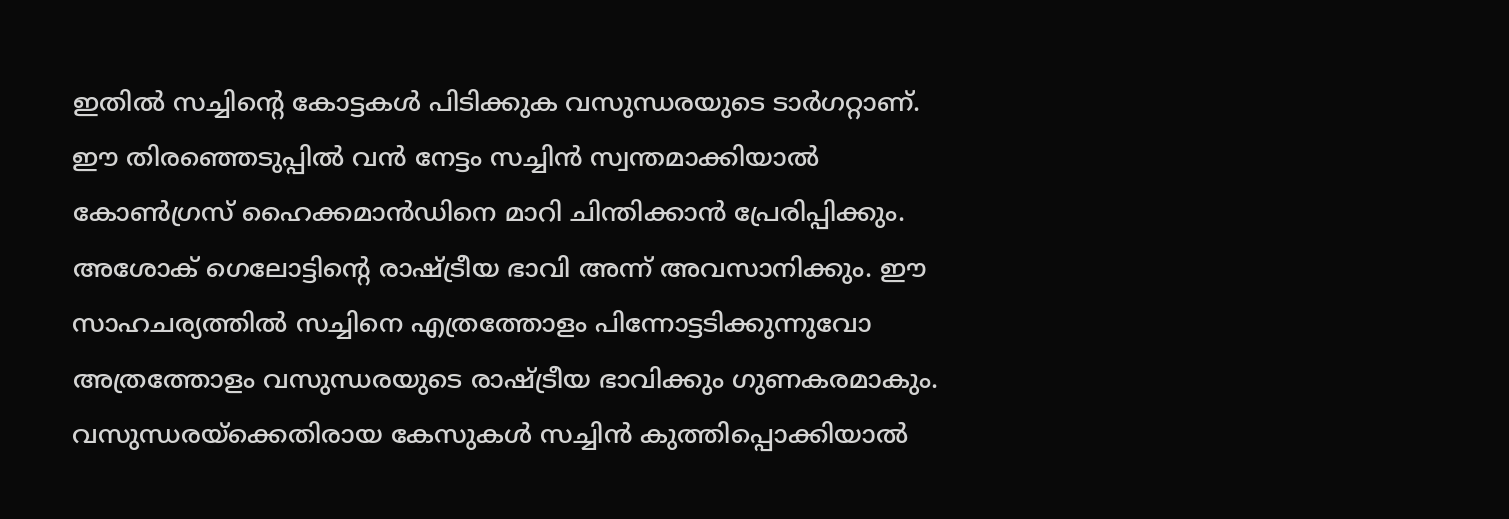ഇതില്‍ സച്ചിന്റെ കോട്ടകള്‍ പിടിക്കുക വസുന്ധരയുടെ ടാര്‍ഗറ്റാണ്. ഈ തിരഞ്ഞെടുപ്പില്‍ വന്‍ നേട്ടം സച്ചിന്‍ സ്വന്തമാക്കിയാല്‍ കോണ്‍ഗ്രസ് ഹൈക്കമാന്‍ഡിനെ മാറി ചിന്തിക്കാന്‍ പ്രേരിപ്പിക്കും. അശോക് ഗെലോട്ടിന്റെ രാഷ്ട്രീയ ഭാവി അന്ന് അവസാനിക്കും. ഈ സാഹചര്യത്തില്‍ സച്ചിനെ എത്രത്തോളം പിന്നോട്ടടിക്കുന്നുവോ അത്രത്തോളം വസുന്ധരയുടെ രാഷ്ട്രീയ ഭാവിക്കും ഗുണകരമാകും. വസുന്ധരയ്‌ക്കെതിരായ കേസുകള്‍ സച്ചിന്‍ കുത്തിപ്പൊക്കിയാല്‍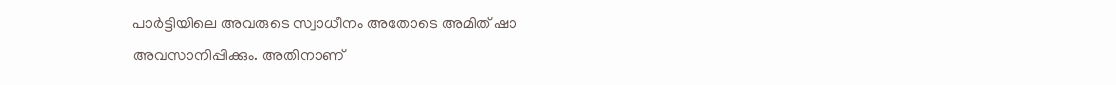പാര്‍ട്ടിയിലെ അവരുടെ സ്വാധീനം അതോടെ അമിത് ഷാ അവസാനിപ്പിക്കും. അതിനാണ്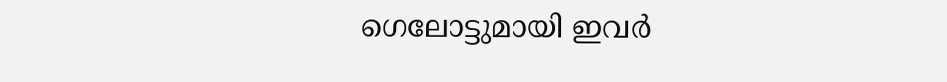ഗെലോട്ടുമായി ഇവര്‍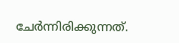ചേര്‍ന്നിരിക്കുന്നത്.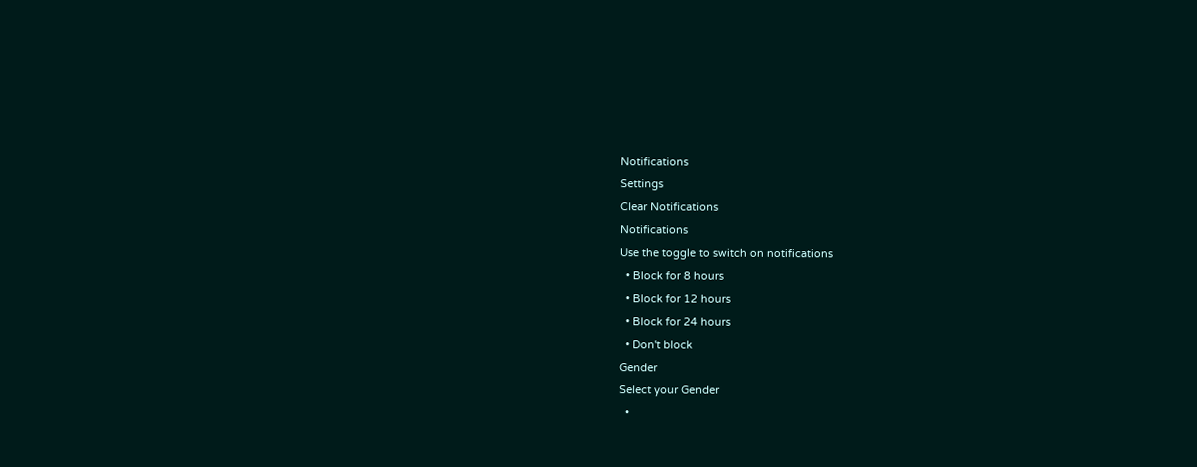Notifications
Settings
Clear Notifications
Notifications
Use the toggle to switch on notifications
  • Block for 8 hours
  • Block for 12 hours
  • Block for 24 hours
  • Don't block
Gender
Select your Gender
  •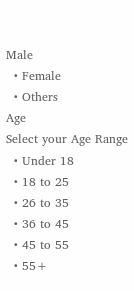Male
  • Female
  • Others
Age
Select your Age Range
  • Under 18
  • 18 to 25
  • 26 to 35
  • 36 to 45
  • 45 to 55
  • 55+